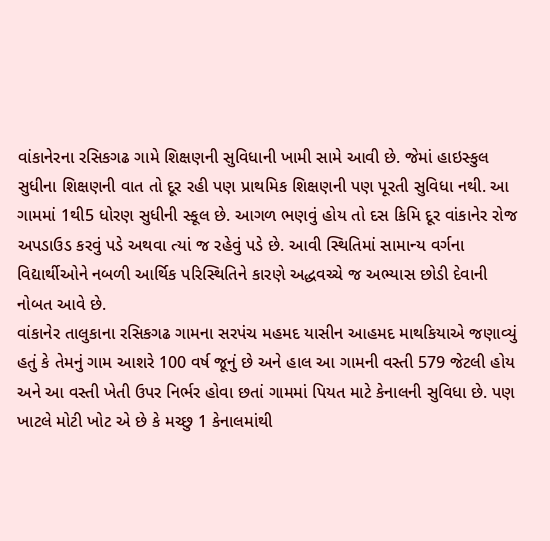વાંકાનેરના રસિકગઢ ગામે શિક્ષણની સુવિધાની ખામી સામે આવી છે. જેમાં હાઇસ્કુલ સુધીના શિક્ષણની વાત તો દૂર રહી પણ પ્રાથમિક શિક્ષણની પણ પૂરતી સુવિધા નથી. આ ગામમાં 1થી5 ધોરણ સુધીની સ્કૂલ છે. આગળ ભણવું હોય તો દસ કિમિ દૂર વાંકાનેર રોજ અપડાઉડ કરવું પડે અથવા ત્યાં જ રહેવું પડે છે. આવી સ્થિતિમાં સામાન્ય વર્ગના વિદ્યાર્થીઓને નબળી આર્થિક પરિસ્થિતિને કારણે અદ્ધવચ્ચે જ અભ્યાસ છોડી દેવાની નોબત આવે છે.
વાંકાનેર તાલુકાના રસિકગઢ ગામના સરપંચ મહમદ યાસીન આહમદ માથકિયાએ જણાવ્યું હતું કે તેમનું ગામ આશરે 100 વર્ષ જૂનું છે અને હાલ આ ગામની વસ્તી 579 જેટલી હોય અને આ વસ્તી ખેતી ઉપર નિર્ભર હોવા છતાં ગામમાં પિયત માટે કેનાલની સુવિધા છે. પણ ખાટલે મોટી ખોટ એ છે કે મચ્છુ 1 કેનાલમાંથી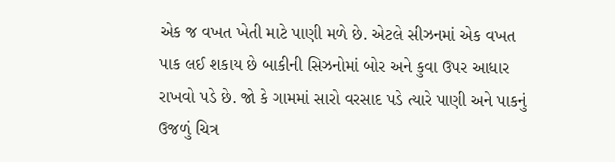એક જ વખત ખેતી માટે પાણી મળે છે. એટલે સીઝનમાં એક વખત પાક લઈ શકાય છે બાકીની સિઝનોમાં બોર અને કુવા ઉપર આધાર રાખવો પડે છે. જો કે ગામમાં સારો વરસાદ પડે ત્યારે પાણી અને પાકનું ઉજળું ચિત્ર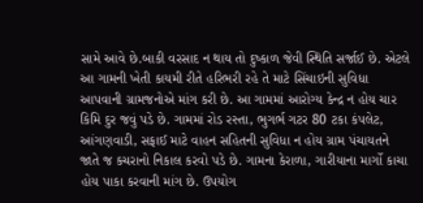સામે આવે છે.બાકી વરસાદ ન થાય તો દુષ્કાળ જેવી સ્થિતિ સર્જાઈ છે. એટલે આ ગામની ખેતી કાયમી રીતે હરિભરી રહે તે માટે સિંચાઇની સુવિધા આપવાની ગ્રામજનોએ માંગ કરી છે. આ ગામમાં આરોગ્ય કેન્દ્ર ન હોય ચાર કિમિ દુર જવું પડે છે. ગામમાં રોડ રસ્તા, ભુગર્ભ ગટર 80 ટકા કંપલેટ, આંગણવાડી, સફાઈ માટે વાહન સહિતની સુવિધા ન હોય ગ્રામ પંચાયતને જાતે જ કચરાનો નિકાલ કરવો પડે છે. ગામના કેરાળા, ગારીયાના માર્ગો કાચા હોય પાકા કરવાની માંગ છે. ઉપયોગ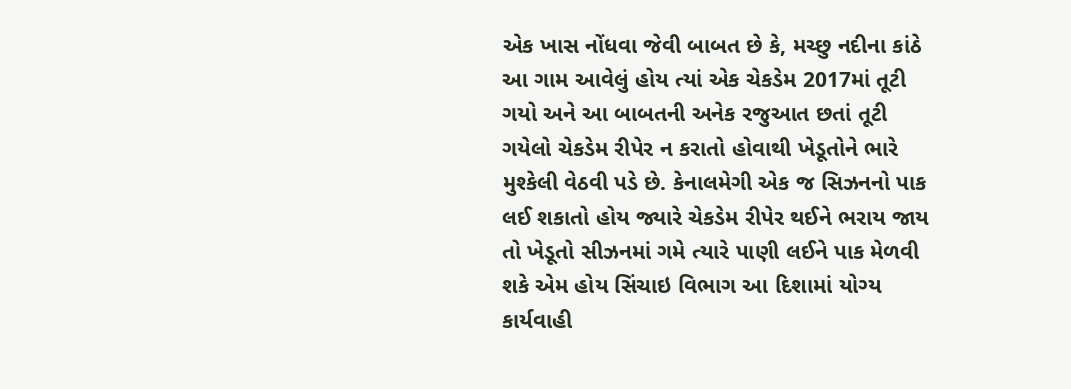એક ખાસ નોંધવા જેવી બાબત છે કે, મચ્છુ નદીના કાંઠે આ ગામ આવેલું હોય ત્યાં એક ચેકડેમ 2017માં તૂટી ગયો અને આ બાબતની અનેક રજુઆત છતાં તૂટી ગયેલો ચેકડેમ રીપેર ન કરાતો હોવાથી ખેડૂતોને ભારે મુશ્કેલી વેઠવી પડે છે. કેનાલમેગી એક જ સિઝનનો પાક લઈ શકાતો હોય જ્યારે ચેકડેમ રીપેર થઈને ભરાય જાય તો ખેડૂતો સીઝનમાં ગમે ત્યારે પાણી લઈને પાક મેળવી શકે એમ હોય સિંચાઇ વિભાગ આ દિશામાં યોગ્ય કાર્યવાહી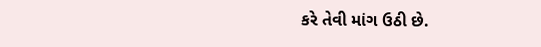કરે તેવી માંગ ઉઠી છે.